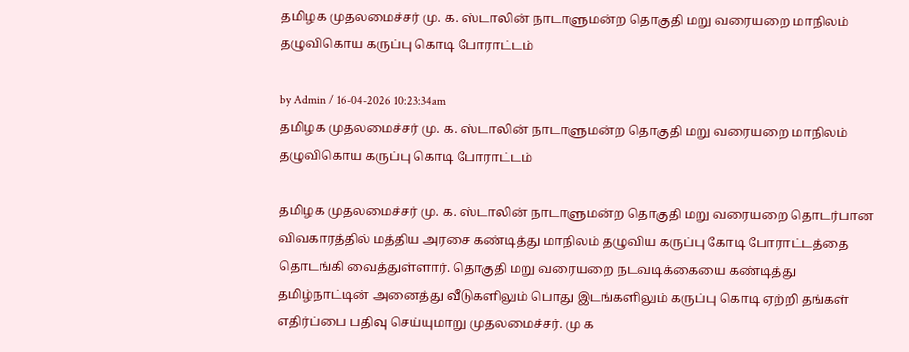தமிழக முதலமைச்சர் மு. க. ஸ்டாலின் நாடாளுமன்ற தொகுதி மறு வரையறை மாநிலம் தழுவிகொய கருப்பு கொடி போராட்டம்

by Admin / 16-04-2026 10:23:34am
தமிழக முதலமைச்சர் மு. க. ஸ்டாலின் நாடாளுமன்ற தொகுதி மறு வரையறை மாநிலம் தழுவிகொய கருப்பு கொடி போராட்டம்

தமிழக முதலமைச்சர் மு. க. ஸ்டாலின் நாடாளுமன்ற தொகுதி மறு வரையறை தொடர்பான விவகாரத்தில் மத்திய அரசை கண்டித்து மாநிலம் தழுவிய கருப்பு கோடி போராட்டத்தை தொடங்கி வைத்துள்ளார். தொகுதி மறு வரையறை நடவடிக்கையை கண்டித்து தமிழ்நாட்டின் அனைத்து வீடுகளிலும் பொது இடங்களிலும் கருப்பு கொடி ஏற்றி தங்கள் எதிர்ப்பை பதிவு செய்யுமாறு முதலமைச்சர். மு க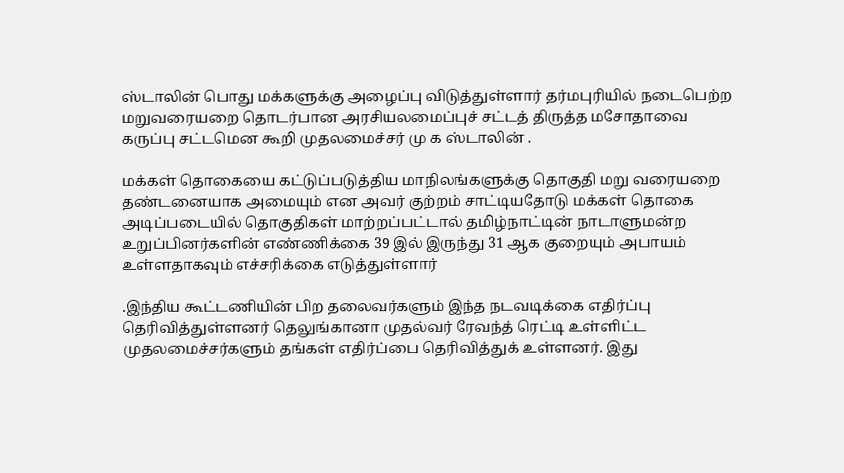ஸ்டாலின் பொது மக்களுக்கு அழைப்பு விடுத்துள்ளார் தர்மபுரியில் நடைபெற்ற மறுவரையறை தொடர்பான அரசியலமைப்புச் சட்டத் திருத்த மசோதாவை கருப்பு சட்டமென கூறி முதலமைச்சர் மு க ஸ்டாலின் .

மக்கள் தொகையை கட்டுப்படுத்திய மாநிலங்களுக்கு தொகுதி மறு வரையறை தண்டனையாக அமையும் என அவர் குற்றம் சாட்டியதோடு மக்கள் தொகை அடிப்படையில் தொகுதிகள் மாற்றப்பட்டால் தமிழ்நாட்டின் நாடாளுமன்ற உறுப்பினர்களின் எண்ணிக்கை 39 இல் இருந்து 31 ஆக குறையும் அபாயம் உள்ளதாகவும் எச்சரிக்கை எடுத்துள்ளார்

.இந்திய கூட்டணியின் பிற தலைவர்களும் இந்த நடவடிக்கை எதிர்ப்பு தெரிவித்துள்ளனர் தெலுங்கானா முதல்வர் ரேவந்த் ரெட்டி உள்ளிட்ட முதலமைச்சர்களும் தங்கள் எதிர்ப்பை தெரிவித்துக் உள்ளனர். இது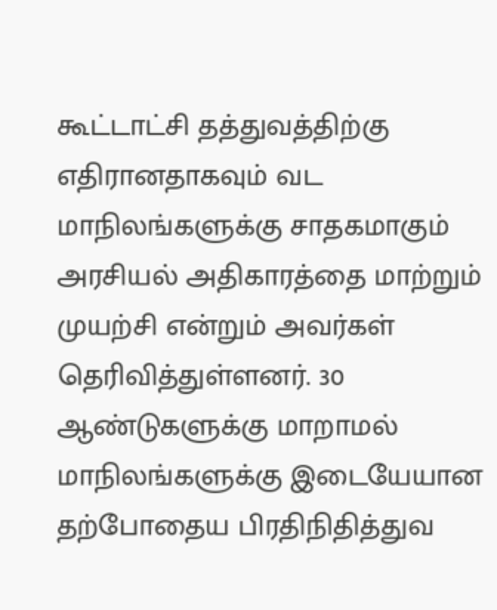கூட்டாட்சி தத்துவத்திற்கு எதிரானதாகவும் வட மாநிலங்களுக்கு சாதகமாகும் அரசியல் அதிகாரத்தை மாற்றும் முயற்சி என்றும் அவர்கள் தெரிவித்துள்ளனர். 30 ஆண்டுகளுக்கு மாறாமல் மாநிலங்களுக்கு இடையேயான தற்போதைய பிரதிநிதித்துவ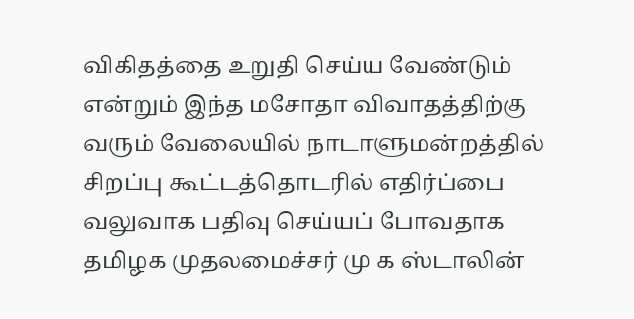விகிதத்தை உறுதி செய்ய வேண்டும் என்றும் இந்த மசோதா விவாதத்திற்கு வரும் வேலையில் நாடாளுமன்றத்தில் சிறப்பு கூட்டத்தொடரில் எதிர்ப்பை வலுவாக பதிவு செய்யப் போவதாக தமிழக முதலமைச்சர் மு க ஸ்டாலின்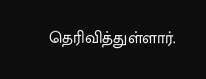தெரிவித்துள்ளார்.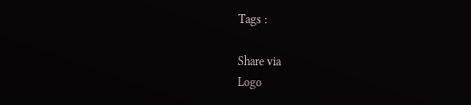Tags :

Share via
Logo